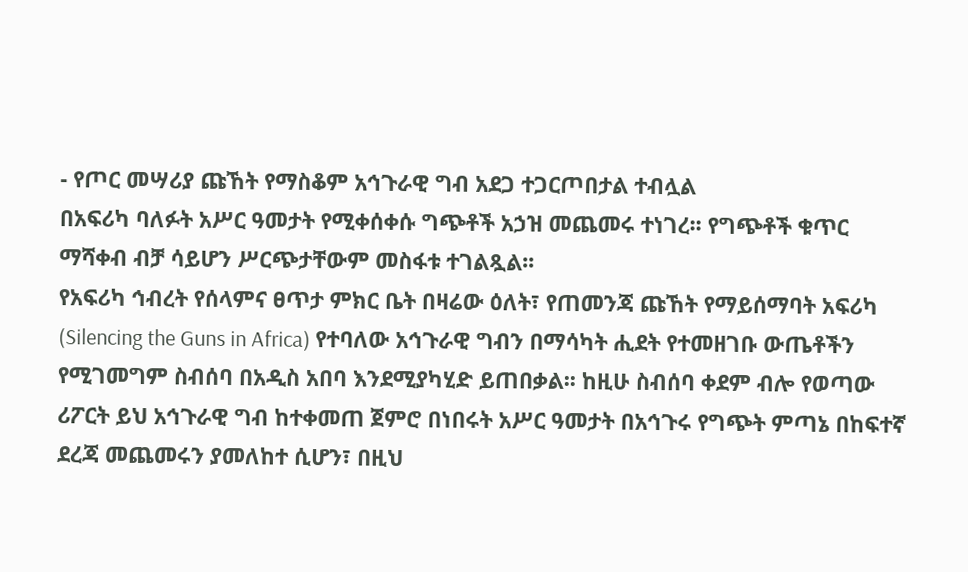- የጦር መሣሪያ ጩኸት የማስቆም አኅጉራዊ ግብ አደጋ ተጋርጦበታል ተብሏል
በአፍሪካ ባለፉት አሥር ዓመታት የሚቀሰቀሱ ግጭቶች አኃዝ መጨመሩ ተነገረ፡፡ የግጭቶች ቁጥር ማሻቀብ ብቻ ሳይሆን ሥርጭታቸውም መስፋቱ ተገልጿል፡፡
የአፍሪካ ኅብረት የሰላምና ፀጥታ ምክር ቤት በዛሬው ዕለት፣ የጠመንጃ ጩኸት የማይሰማባት አፍሪካ (Silencing the Guns in Africa) የተባለው አኅጉራዊ ግብን በማሳካት ሒደት የተመዘገቡ ውጤቶችን የሚገመግም ስብሰባ በአዲስ አበባ እንደሚያካሂድ ይጠበቃል፡፡ ከዚሁ ስብሰባ ቀደም ብሎ የወጣው ሪፖርት ይህ አኅጉራዊ ግብ ከተቀመጠ ጀምሮ በነበሩት አሥር ዓመታት በአኅጉሩ የግጭት ምጣኔ በከፍተኛ ደረጃ መጨመሩን ያመለከተ ሲሆን፣ በዚህ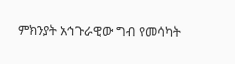ምክንያት አኅጉራዊው ግብ የመሳካት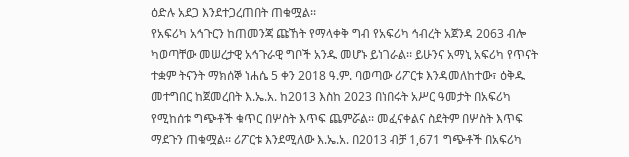ዕድሉ አደጋ እንደተጋረጠበት ጠቁሟል፡፡
የአፍሪካ አኅጉርን ከጠመንጃ ጩኸት የማላቀቅ ግብ የአፍሪካ ኅብረት አጀንዳ 2063 ብሎ ካወጣቸው መሠረታዊ አኅጉራዊ ግቦች አንዱ መሆኑ ይነገራል፡፡ ይሁንና አማኒ አፍሪካ የጥናት ተቋም ትናንት ማክሰኞ ነሐሴ 5 ቀን 2018 ዓ.ም. ባወጣው ሪፖርቱ እንዳመለከተው፣ ዕቅዱ መተግበር ከጀመረበት እ.ኤ.አ. ከ2013 እስከ 2023 በነበሩት አሥር ዓመታት በአፍሪካ የሚከሰቱ ግጭቶች ቁጥር በሦስት እጥፍ ጨምሯል፡፡ መፈናቀልና ስደትም በሦስት እጥፍ ማደጉን ጠቁሟል፡፡ ሪፖርቱ እንደሚለው እ.ኤ.አ. በ2013 ብቻ 1,671 ግጭቶች በአፍሪካ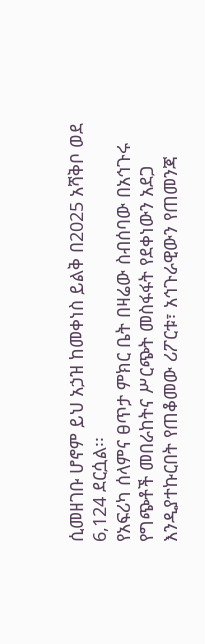ሲመዘገቡ ሆኖም ይህ አኃዝ ከመቀነስ ይልቅ በ2025 አሻቅቦ ወደ 6,124 ደርሷል፡፡
የአፍሪካ ሰላምና ፀጥታ ምክር ቤት በዛሬው ስብሰባው በአኅጉሩ የግጭቶች መበራከትና ሥርጭት መስፋፋት የደቀነውን አደጋ እንዲያተኩርበት የጠቆመው ሪፖርቱ፣ አኅጉራዊውን የጠመንጃ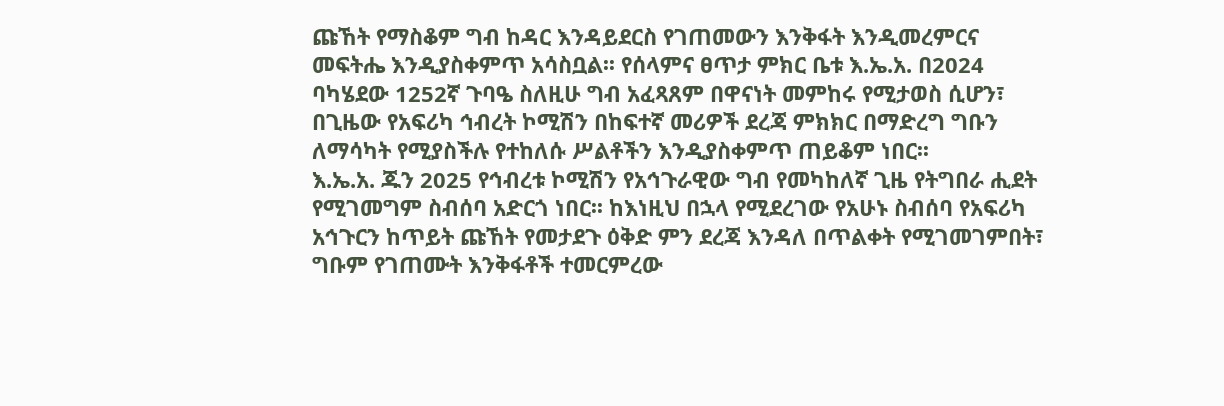ጩኸት የማስቆም ግብ ከዳር እንዳይደርስ የገጠመውን እንቅፋት እንዲመረምርና መፍትሔ እንዲያስቀምጥ አሳስቧል፡፡ የሰላምና ፀጥታ ምክር ቤቱ እ.ኤ.አ. በ2024 ባካሄደው 1252ኛ ጉባዔ ስለዚሁ ግብ አፈጻጸም በዋናነት መምከሩ የሚታወስ ሲሆን፣ በጊዜው የአፍሪካ ኅብረት ኮሚሽን በከፍተኛ መሪዎች ደረጃ ምክክር በማድረግ ግቡን ለማሳካት የሚያስችሉ የተከለሱ ሥልቶችን እንዲያስቀምጥ ጠይቆም ነበር፡፡
እ.ኤ.አ. ጁን 2025 የኅብረቱ ኮሚሽን የአኅጉራዊው ግብ የመካከለኛ ጊዜ የትግበራ ሒደት የሚገመግም ስብሰባ አድርጎ ነበር፡፡ ከእነዚህ በኋላ የሚደረገው የአሁኑ ስብሰባ የአፍሪካ አኅጉርን ከጥይት ጩኸት የመታደጉ ዕቅድ ምን ደረጃ እንዳለ በጥልቀት የሚገመገምበት፣ ግቡም የገጠሙት እንቅፋቶች ተመርምረው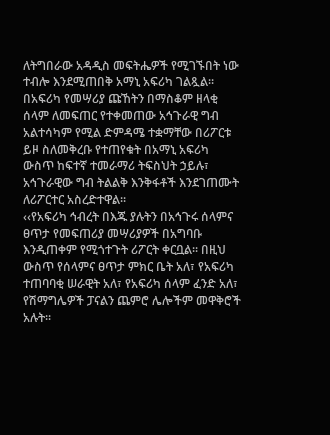ለትግበራው አዳዲስ መፍትሔዎች የሚገኙበት ነው ተብሎ እንደሚጠበቅ አማኒ አፍሪካ ገልጿል፡፡
በአፍሪካ የመሣሪያ ጩኸትን በማስቆም ዘላቂ ሰላም ለመፍጠር የተቀመጠው አኅጉራዊ ግብ አልተሳካም የሚል ድምዳሜ ተቋማቸው በሪፖርቱ ይዞ ስለመቅረቡ የተጠየቁት በአማኒ አፍሪካ ውስጥ ከፍተኛ ተመራማሪ ትፍስህት ኃይሉ፣ አኅጉራዊው ግብ ትልልቅ እንቅፋቶች እንደገጠሙት ለሪፖርተር አስረድተዋል፡፡
‹‹የአፍሪካ ኅብረት በእጁ ያሉትን በአኅጉሩ ሰላምና ፀጥታ የመፍጠሪያ መሣሪያዎች በአግባቡ እንዲጠቀም የሚጎተጉት ሪፖርት ቀርቧል፡፡ በዚህ ውስጥ የሰላምና ፀጥታ ምክር ቤት አለ፣ የአፍሪካ ተጠባባቂ ሠራዊት አለ፣ የአፍሪካ ሰላም ፈንድ አለ፣ የሽማግሌዎች ፓናልን ጨምሮ ሌሎችም መዋቅሮች አሉት፡፡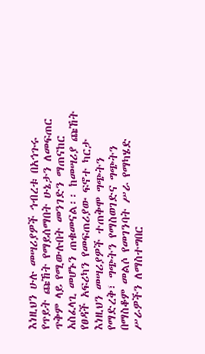እነዚህን ሁሉ መሣሪያዎች ኅብረቱ በአኅጉሩ የጥይት ጩኸት የማይሰማበት ሁኔታን ለመፍጠር ጥቅም ላይ የሚውሉበት መንገድን ማጠናከር አስፈላጊ መሆኑን ጠቁመናል፡፡ ከመሣሪያ ጩኸት የፀዳች አፍሪካን የመፍጠሪያው ፍኖተ ካርታ እነዚህን መሣሪያዎች ተጠቅሞ ግጭትን የማድረቅ፣ ግጭትን የማስወገድና ግጭትን በማስቆም መልሶ የመገንባት ሥራ የማካሄድ ሥራዎችን ለማስተግበር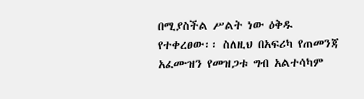በሚያስችል ሥልት ነው ዕቅዱ የተቀረፀው፡፡ ስለዚህ በአፍሪካ የጠመንጃ አፈሙዝን የመዝጋቱ ግብ አልተሳካም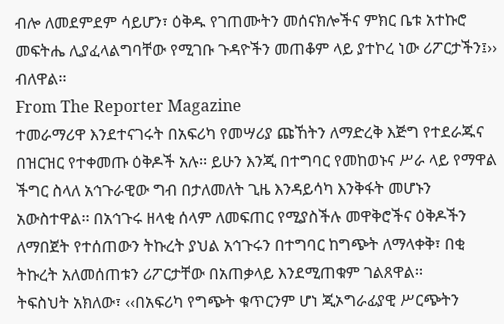ብሎ ለመደምደም ሳይሆን፣ ዕቅዱ የገጠሙትን መሰናክሎችና ምክር ቤቱ አተኩሮ መፍትሔ ሊያፈላልግባቸው የሚገቡ ጉዳዮችን መጠቆም ላይ ያተኮረ ነው ሪፖርታችን፤›› ብለዋል፡፡
From The Reporter Magazine
ተመራማሪዋ እንደተናገሩት በአፍሪካ የመሣሪያ ጩኸትን ለማድረቅ እጅግ የተደራጁና በዝርዝር የተቀመጡ ዕቅዶች አሉ፡፡ ይሁን እንጂ በተግባር የመከወኑና ሥራ ላይ የማዋል ችግር ስላለ አኅጉራዊው ግብ በታለመለት ጊዜ እንዳይሳካ እንቅፋት መሆኑን አውስተዋል፡፡ በአኅጉሩ ዘላቂ ሰላም ለመፍጠር የሚያስችሉ መዋቅሮችና ዕቅዶችን ለማበጀት የተሰጠውን ትኩረት ያህል አኅጉሩን በተግባር ከግጭት ለማላቀቅ፣ በቂ ትኩረት አለመሰጠቱን ሪፖርታቸው በአጠቃላይ እንደሚጠቁም ገልጸዋል፡፡
ትፍስህት አክለው፣ ‹‹በአፍሪካ የግጭት ቁጥርንም ሆነ ጂኦግራፊያዊ ሥርጭትን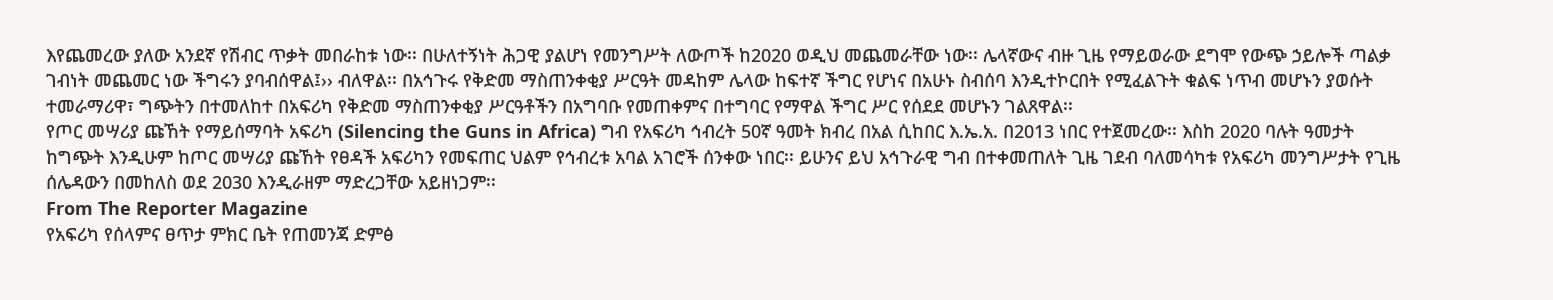እየጨመረው ያለው አንደኛ የሽብር ጥቃት መበራከቱ ነው፡፡ በሁለተኝነት ሕጋዊ ያልሆነ የመንግሥት ለውጦች ከ2020 ወዲህ መጨመራቸው ነው፡፡ ሌላኛውና ብዙ ጊዜ የማይወራው ደግሞ የውጭ ኃይሎች ጣልቃ ገብነት መጨመር ነው ችግሩን ያባብሰዋል፤›› ብለዋል፡፡ በአኅጉሩ የቅድመ ማስጠንቀቂያ ሥርዓት መዳከም ሌላው ከፍተኛ ችግር የሆነና በአሁኑ ስብሰባ እንዲተኮርበት የሚፈልጉት ቁልፍ ነጥብ መሆኑን ያወሱት ተመራማሪዋ፣ ግጭትን በተመለከተ በአፍሪካ የቅድመ ማስጠንቀቂያ ሥርዓቶችን በአግባቡ የመጠቀምና በተግባር የማዋል ችግር ሥር የሰደደ መሆኑን ገልጸዋል፡፡
የጦር መሣሪያ ጩኸት የማይሰማባት አፍሪካ (Silencing the Guns in Africa) ግብ የአፍሪካ ኅብረት 50ኛ ዓመት ክብረ በአል ሲከበር እ.ኤ.አ. በ2013 ነበር የተጀመረው፡፡ እስከ 2020 ባሉት ዓመታት ከግጭት እንዲሁም ከጦር መሣሪያ ጩኸት የፀዳች አፍሪካን የመፍጠር ህልም የኅብረቱ አባል አገሮች ሰንቀው ነበር፡፡ ይሁንና ይህ አኅጉራዊ ግብ በተቀመጠለት ጊዜ ገደብ ባለመሳካቱ የአፍሪካ መንግሥታት የጊዜ ሰሌዳውን በመከለስ ወደ 2030 እንዲራዘም ማድረጋቸው አይዘነጋም፡፡
From The Reporter Magazine
የአፍሪካ የሰላምና ፀጥታ ምክር ቤት የጠመንጃ ድምፅ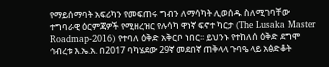የማይሰማባት አፍሪካን የመፍጠሩ ግብን ለማሳካት ሊወሰዱ ስለሚገባቸው ተግባራዊ ዕርምጃዎች የሚዘረዝር የሉሳካ ዋነኛ ፍኖተ ካርታ (The Lusaka Master Roadmap-2016) የተባለ ዕቅድ አቅርቦ ነበር፡፡ ይህንኑ የተከለሰ ዕቅድ ደግሞ ኅብረቱ እ.ኤ.አ. በ2017 ባካሄደው 29ኛ መደበኛ ጠቅላላ ጉባዔ ላይ አፅድቆት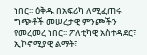ነበር፡፡ ዕቅዱ በአፍሪካ ለሚፈጠሩ ግጭቶች መሠረታዊ ምንጮችን የመረመረ ነበር፡፡ ፖለቲካዊ አስተዳደር፣ ኢኮኖሚያዊ ልማት፣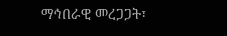ማኅበራዊ መረጋጋት፣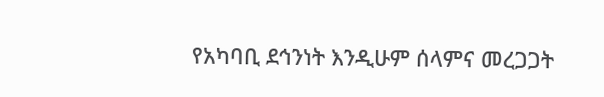የአካባቢ ደኅንነት እንዲሁም ሰላምና መረጋጋት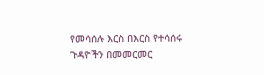የመሳሰሉ እርስ በእርስ የተሳሰሩ ጉዳዮችን በመመርመር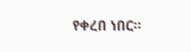የቀረበ ነበር፡፡